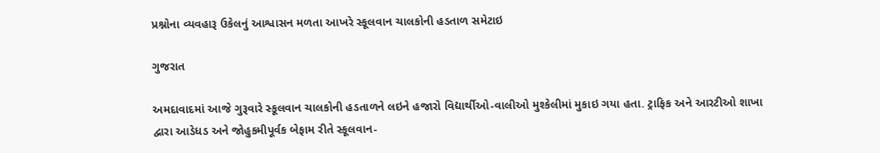પ્રશ્નોના વ્યવહારૂ ઉકેલનું આશ્વાસન મળતા આખરે સ્કૂલવાન ચાલકોની હડતાળ સમેટાઇ

ગુજરાત

અમદાવાદમાં આજે ગુરૂવારે સ્કૂલવાન ચાલકોની હડતાળને લઇને હજારો વિદ્યાર્થીઓ-વાલીઓ મુશ્કેલીમાં મુકાઇ ગયા હતા. ટ્રાફિક અને આરટીઓ શાખા દ્વારા આડેધડ અને જોહુકમીપૂર્વક બેફામ રીતે સ્કૂલવાન-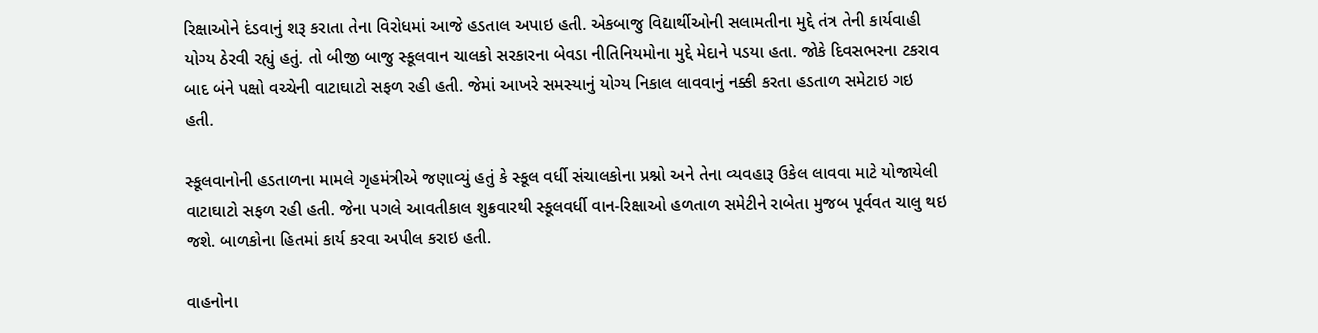રિક્ષાઓને દંડવાનું શરૂ કરાતા તેના વિરોધમાં આજે હડતાલ અપાઇ હતી. એકબાજુ વિદ્યાર્થીઓની સલામતીના મુદ્દે તંત્ર તેની કાર્યવાહી યોગ્ય ઠેરવી રહ્યું હતું. તો બીજી બાજુ સ્કૂલવાન ચાલકો સરકારના બેવડા નીતિનિયમોના મુદ્દે મેદાને પડયા હતા. જોકે દિવસભરના ટકરાવ બાદ બંને પક્ષો વચ્ચેની વાટાઘાટો સફળ રહી હતી. જેમાં આખરે સમસ્યાનું યોગ્ય નિકાલ લાવવાનું નક્કી કરતા હડતાળ સમેટાઇ ગઇ હતી.

સ્કૂલવાનોની હડતાળના મામલે ગૃહમંત્રીએ જણાવ્યું હતું કે સ્કૂલ વર્ધી સંચાલકોના પ્રશ્નો અને તેના વ્યવહારૂ ઉકેલ લાવવા માટે યોજાયેલી વાટાઘાટો સફળ રહી હતી. જેના પગલે આવતીકાલ શુક્રવારથી સ્કૂલવર્ધી વાન-રિક્ષાઓ હળતાળ સમેટીને રાબેતા મુજબ પૂર્વવત ચાલુ થઇ જશે. બાળકોના હિતમાં કાર્ય કરવા અપીલ કરાઇ હતી.

વાહનોના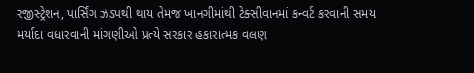રજીસ્ટ્રેશન, પાર્સિંગ ઝડપથી થાય તેમજ ખાનગીમાંથી ટેક્સીવાનમાં કન્વર્ટ કરવાની સમય મર્યાદા વધારવાની માંગણીઓ પ્રત્યે સરકાર હકારાત્મક વલણ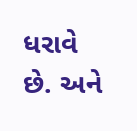ધરાવે છે. અને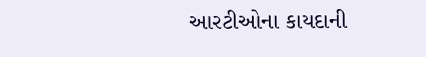આરટીઓના કાયદાની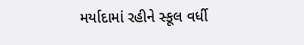મર્યાદામાં રહીને સ્કૂલ વર્ધી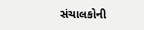સંચાલકોની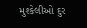મુશ્કેલીઓ દુર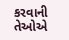કરવાની તેઓએ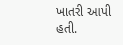ખાતરી આપી હતી.